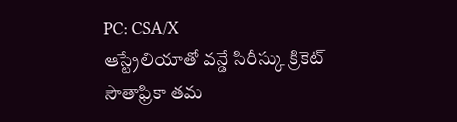PC: CSA/X
ఆస్ట్రేలియాతో వన్డే సిరీస్కు క్రికెట్ సౌతాఫ్రికా తమ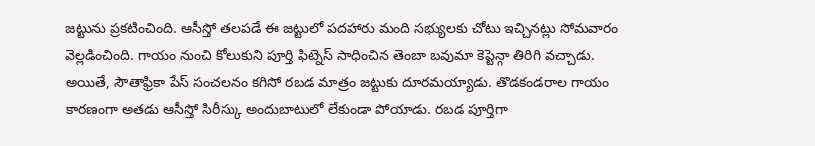జట్టును ప్రకటించింది. ఆసీస్తో తలపడే ఈ జట్టులో పదహారు మంది సభ్యులకు చోటు ఇచ్చినట్లు సోమవారం వెల్లడించింది. గాయం నుంచి కోలుకుని పూర్తి ఫిట్నెస్ సాధించిన తెంబా బవుమా కెప్టెన్గా తిరిగి వచ్చాడు.
అయితే, సౌతాఫ్రికా పేస్ సంచలనం కగిసో రబడ మాత్రం జట్టుకు దూరమయ్యాడు. తొడకండరాల గాయం కారణంగా అతడు ఆసీస్తో సిరీస్కు అందుబాటులో లేకుండా పోయాడు. రబడ పూర్తిగా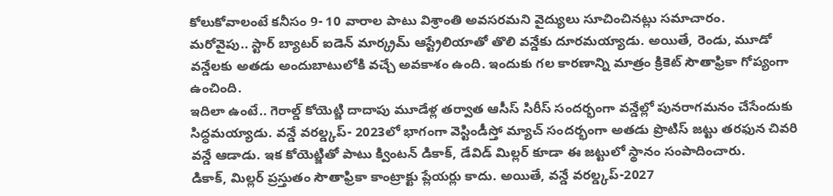కోలుకోవాలంటే కనీసం 9- 10 వారాల పాటు విశ్రాంతి అవసరమని వైద్యులు సూచించినట్లు సమాచారం.
మరోవైపు.. స్టార్ బ్యాటర్ ఐడెన్ మార్క్రమ్ ఆస్ట్రేలియాతో తొలి వన్డేకు దూరమయ్యాడు. అయితే, రెండు, మూడో వన్డేలకు అతడు అందుబాటులోకి వచ్చే అవకాశం ఉంది. ఇందుకు గల కారణాన్ని మాత్రం క్రికెట్ సౌతాఫ్రికా గోప్యంగా ఉంచింది.
ఇదిలా ఉంటే.. గెరాల్డ్ కోయెట్జి దాదాపు మూడేళ్ల తర్వాత ఆసీస్ సిరీస్ సందర్భంగా వన్డేల్లో పునరాగమనం చేసేందుకు సిద్ధమయ్యాడు. వన్డే వరల్డ్కప్- 2023లో భాగంగా వెస్టిండీస్తో మ్యాచ్ సందర్భంగా అతడు ప్రొటిస్ జట్టు తరఫున చివరి వన్డే ఆడాడు. ఇక కోయెట్జితో పాటు క్వింటన్ డికాక్, డేవిడ్ మిల్లర్ కూడా ఈ జట్టులో స్థానం సంపాదించారు.
డికాక్, మిల్లర్ ప్రస్తుతం సౌతాఫ్రికా కాంట్రాక్టు ప్లేయర్లు కాదు. అయితే, వన్డే వరల్డ్కప్-2027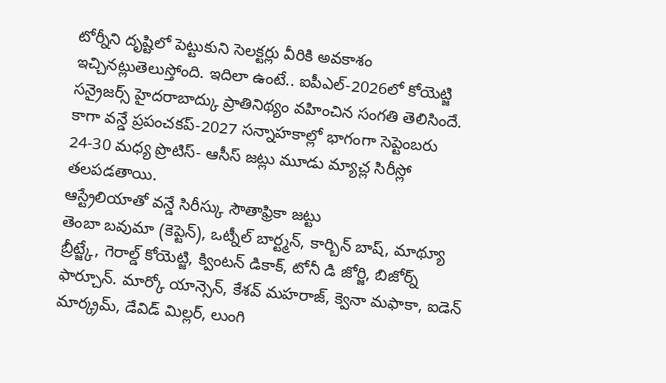టోర్నీని దృష్టిలో పెట్టుకుని సెలక్టర్లు వీరికి అవకాశం ఇచ్చినట్లుతెలుస్తోంది. ఇదిలా ఉంటే.. ఐపీఎల్-2026లో కోయెట్జి సన్రైజర్స్ హైదరాబాద్కు ప్రాతినిథ్యం వహించిన సంగతి తెలిసిందే. కాగా వన్డే ప్రపంచకప్-2027 సన్నాహకాల్లో భాగంగా సెప్టెంబరు 24-30 మధ్య ప్రొటిస్- ఆసీస్ జట్లు మూడు మ్యాచ్ల సిరీస్లో తలపడతాయి.
ఆస్ట్రేలియాతో వన్డే సిరీస్కు సౌతాఫ్రికా జట్టు
తెంబా బవుమా (కెప్టెన్), ఒట్నీల్ బార్ట్మన్, కార్బిన్ బాష్, మాథ్యూ బ్రీట్జ్కే, గెరాల్డ్ కోయెట్జి, క్వింటన్ డికాక్, టోనీ డి జోర్జి, బిజోర్న్ ఫార్చూన్. మార్కో యాన్సెన్, కేశవ్ మహరాజ్, క్వెనా మఫాకా, ఐడెన్ మార్క్రమ్, డేవిడ్ మిల్లర్, లుంగి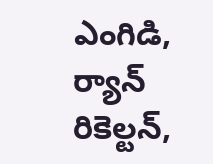ఎంగిడి, ర్యాన్ రికెల్టన్,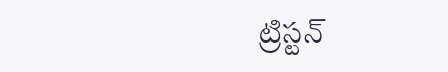ట్రిస్టన్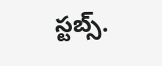స్టబ్స్.